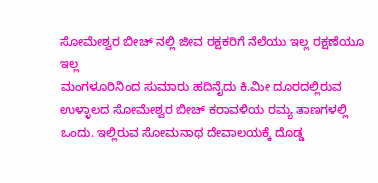ಸೋಮೇಶ್ವರ ಬೀಚ್ ನಲ್ಲಿ ಜೀವ ರಕ್ಷಕರಿಗೆ ನೆಲೆಯು ಇಲ್ಲ ರಕ್ಷಣೆಯೂ ಇಲ್ಲ
ಮಂಗಳೂರಿನಿಂದ ಸುಮಾರು ಹದಿನೈದು ಕಿ.ಮೀ ದೂರದಲ್ಲಿರುವ ಉಳ್ಳಾಲದ ಸೋಮೇಶ್ವರ ಬೀಚ್ ಕರಾವಳಿಯ ರಮ್ಯ ತಾಣಗಳಲ್ಲಿ ಒಂದು. ಇಲ್ಲಿರುವ ಸೋಮನಾಥ ದೇವಾಲಯಕ್ಕೆ ದೊಡ್ಡ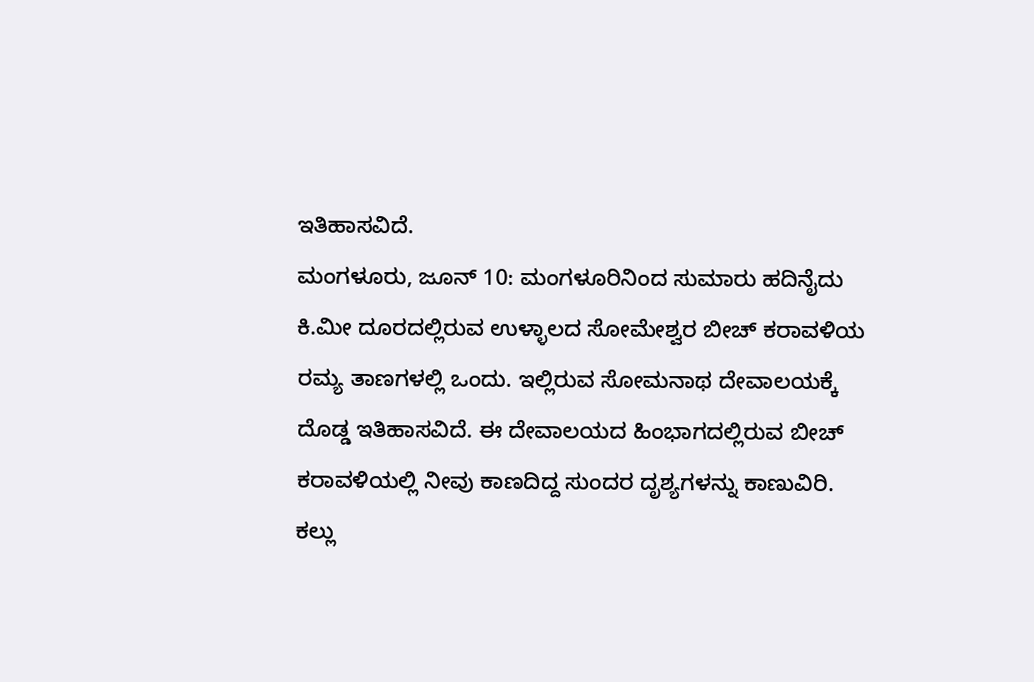ಇತಿಹಾಸವಿದೆ.
ಮಂಗಳೂರು, ಜೂನ್ 10: ಮಂಗಳೂರಿನಿಂದ ಸುಮಾರು ಹದಿನೈದು ಕಿ.ಮೀ ದೂರದಲ್ಲಿರುವ ಉಳ್ಳಾಲದ ಸೋಮೇಶ್ವರ ಬೀಚ್ ಕರಾವಳಿಯ ರಮ್ಯ ತಾಣಗಳಲ್ಲಿ ಒಂದು. ಇಲ್ಲಿರುವ ಸೋಮನಾಥ ದೇವಾಲಯಕ್ಕೆ ದೊಡ್ಡ ಇತಿಹಾಸವಿದೆ. ಈ ದೇವಾಲಯದ ಹಿಂಭಾಗದಲ್ಲಿರುವ ಬೀಚ್ ಕರಾವಳಿಯಲ್ಲಿ ನೀವು ಕಾಣದಿದ್ದ ಸುಂದರ ದೃಶ್ಯಗಳನ್ನು ಕಾಣುವಿರಿ. ಕಲ್ಲು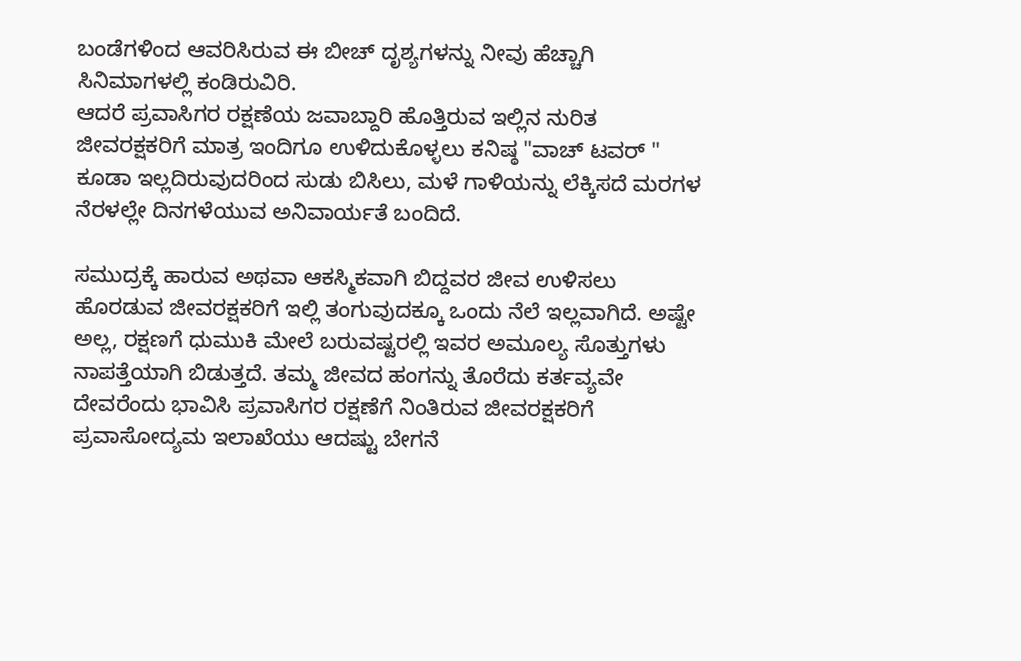ಬಂಡೆಗಳಿಂದ ಆವರಿಸಿರುವ ಈ ಬೀಚ್ ದೃಶ್ಯಗಳನ್ನು ನೀವು ಹೆಚ್ಚಾಗಿ ಸಿನಿಮಾಗಳಲ್ಲಿ ಕಂಡಿರುವಿರಿ.
ಆದರೆ ಪ್ರವಾಸಿಗರ ರಕ್ಷಣೆಯ ಜವಾಬ್ದಾರಿ ಹೊತ್ತಿರುವ ಇಲ್ಲಿನ ನುರಿತ ಜೀವರಕ್ಷಕರಿಗೆ ಮಾತ್ರ ಇಂದಿಗೂ ಉಳಿದುಕೊಳ್ಳಲು ಕನಿಷ್ಠ "ವಾಚ್ ಟವರ್ " ಕೂಡಾ ಇಲ್ಲದಿರುವುದರಿಂದ ಸುಡು ಬಿಸಿಲು, ಮಳೆ ಗಾಳಿಯನ್ನು ಲೆಕ್ಕಿಸದೆ ಮರಗಳ ನೆರಳಲ್ಲೇ ದಿನಗಳೆಯುವ ಅನಿವಾರ್ಯತೆ ಬಂದಿದೆ.

ಸಮುದ್ರಕ್ಕೆ ಹಾರುವ ಅಥವಾ ಆಕಸ್ಮಿಕವಾಗಿ ಬಿದ್ದವರ ಜೀವ ಉಳಿಸಲು ಹೊರಡುವ ಜೀವರಕ್ಷಕರಿಗೆ ಇಲ್ಲಿ ತಂಗುವುದಕ್ಕೂ ಒಂದು ನೆಲೆ ಇಲ್ಲವಾಗಿದೆ. ಅಷ್ಟೇ ಅಲ್ಲ, ರಕ್ಷಣಗೆ ಧುಮುಕಿ ಮೇಲೆ ಬರುವಷ್ಟರಲ್ಲಿ ಇವರ ಅಮೂಲ್ಯ ಸೊತ್ತುಗಳು ನಾಪತ್ತೆಯಾಗಿ ಬಿಡುತ್ತದೆ. ತಮ್ಮ ಜೀವದ ಹಂಗನ್ನು ತೊರೆದು ಕರ್ತವ್ಯವೇ ದೇವರೆಂದು ಭಾವಿಸಿ ಪ್ರವಾಸಿಗರ ರಕ್ಷಣೆಗೆ ನಿಂತಿರುವ ಜೀವರಕ್ಷಕರಿಗೆ ಪ್ರವಾಸೋದ್ಯಮ ಇಲಾಖೆಯು ಆದಷ್ಟು ಬೇಗನೆ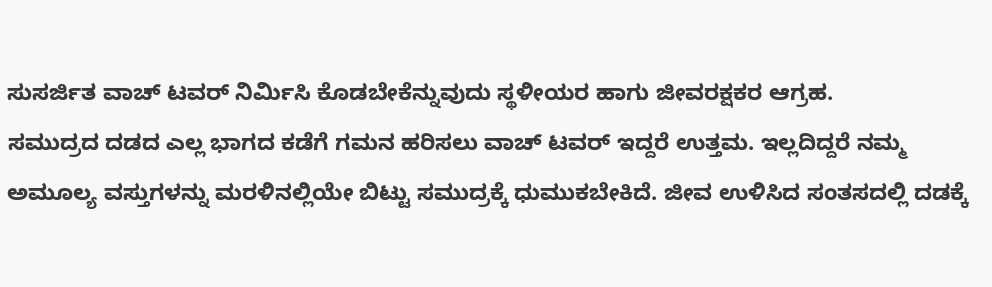ಸುಸರ್ಜಿತ ವಾಚ್ ಟವರ್ ನಿರ್ಮಿಸಿ ಕೊಡಬೇಕೆನ್ನುವುದು ಸ್ಥಳೀಯರ ಹಾಗು ಜೀವರಕ್ಷಕರ ಆಗ್ರಹ.
ಸಮುದ್ರದ ದಡದ ಎಲ್ಲ ಭಾಗದ ಕಡೆಗೆ ಗಮನ ಹರಿಸಲು ವಾಚ್ ಟವರ್ ಇದ್ದರೆ ಉತ್ತಮ. ಇಲ್ಲದಿದ್ದರೆ ನಮ್ಮ ಅಮೂಲ್ಯ ವಸ್ತುಗಳನ್ನು ಮರಳಿನಲ್ಲಿಯೇ ಬಿಟ್ಟು ಸಮುದ್ರಕ್ಕೆ ಧುಮುಕಬೇಕಿದೆ. ಜೀವ ಉಳಿಸಿದ ಸಂತಸದಲ್ಲಿ ದಡಕ್ಕೆ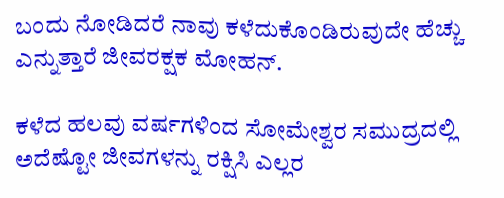ಬಂದು ನೋಡಿದರೆ ನಾವು ಕಳೆದುಕೊಂಡಿರುವುದೇ ಹೆಚ್ಚು ಎನ್ನುತ್ತಾರೆ ಜೀವರಕ್ಷಕ ಮೋಹನ್.

ಕಳೆದ ಹಲವು ವರ್ಷಗಳಿಂದ ಸೋಮೇಶ್ವರ ಸಮುದ್ರದಲ್ಲಿ ಅದೆಷ್ಟೋ ಜೀವಗಳನ್ನು ರಕ್ಷಿಸಿ ಎಲ್ಲರ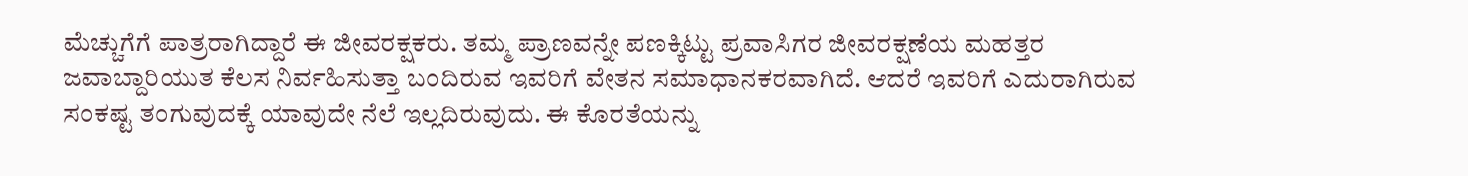ಮೆಚ್ಚುಗೆಗೆ ಪಾತ್ರರಾಗಿದ್ದಾರೆ ಈ ಜೀವರಕ್ಷಕರು. ತಮ್ಮ ಪ್ರಾಣವನ್ನೇ ಪಣಕ್ಕಿಟ್ಟು ಪ್ರವಾಸಿಗರ ಜೀವರಕ್ಷಣೆಯ ಮಹತ್ತರ ಜವಾಬ್ದಾರಿಯುತ ಕೆಲಸ ನಿರ್ವಹಿಸುತ್ತಾ ಬಂದಿರುವ ಇವರಿಗೆ ವೇತನ ಸಮಾಧಾನಕರವಾಗಿದೆ. ಆದರೆ ಇವರಿಗೆ ಎದುರಾಗಿರುವ ಸಂಕಷ್ಟ ತಂಗುವುದಕ್ಕೆ ಯಾವುದೇ ನೆಲೆ ಇಲ್ಲದಿರುವುದು. ಈ ಕೊರತೆಯನ್ನು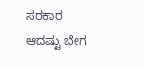ಸರಕಾರ ಆದಷ್ಟು ಬೇಗ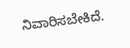ನಿವಾರಿಸಬೇಕಿದೆ.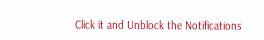Click it and Unblock the Notifications